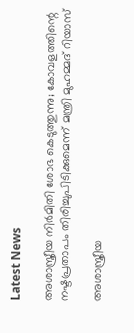Latest News

അശാസ്ത്രീയ നിര്‍മിതി ശോഭ കെടുത്തുന്നു; കോവളത്തിന്റെ നഷ്ടപ്രതാപം തിരിച്ചുപിടിക്കുമെന്ന് മന്ത്രി മുഹമ്മദ് റിയാസ്

അശാസ്ത്രീയ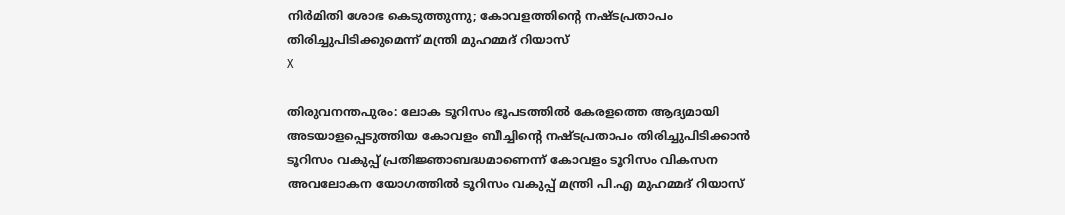നിര്‍മിതി ശോഭ കെടുത്തുന്നു; കോവളത്തിന്റെ നഷ്ടപ്രതാപം തിരിച്ചുപിടിക്കുമെന്ന് മന്ത്രി മുഹമ്മദ് റിയാസ്
X

തിരുവനന്തപുരം: ലോക ടൂറിസം ഭൂപടത്തില്‍ കേരളത്തെ ആദ്യമായി അടയാളപ്പെടുത്തിയ കോവളം ബീച്ചിന്റെ നഷ്ടപ്രതാപം തിരിച്ചുപിടിക്കാന്‍ ടൂറിസം വകുപ്പ് പ്രതിജ്ഞാബദ്ധമാണെന്ന് കോവളം ടൂറിസം വികസന അവലോകന യോഗത്തില്‍ ടൂറിസം വകുപ്പ് മന്ത്രി പി.എ മുഹമ്മദ് റിയാസ്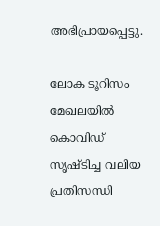അഭിപ്രായപ്പെട്ടു.

ലോക ടൂറിസം മേഖലയില്‍ കൊവിഡ് സൃഷ്ടിച്ച വലിയ പ്രതിസന്ധി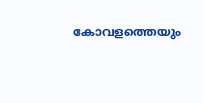കോവളത്തെയും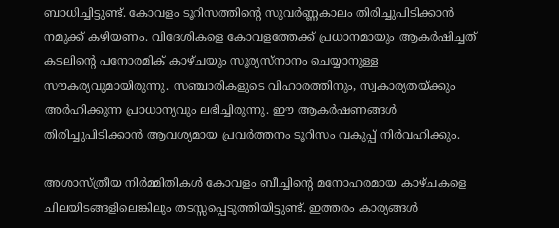ബാധിച്ചിട്ടുണ്ട്. കോവളം ടൂറിസത്തിന്റെ സുവര്‍ണ്ണകാലം തിരിച്ചുപിടിക്കാന്‍ നമുക്ക് കഴിയണം. വിദേശികളെ കോവളത്തേക്ക് പ്രധാനമായും ആകര്‍ഷിച്ചത് കടലിന്റെ പനോരമിക് കാഴ്ചയും സൂര്യസ്‌നാനം ചെയ്യാനുള്ള സൗകര്യവുമായിരുന്നു. സഞ്ചാരികളുടെ വിഹാരത്തിനും, സ്വകാര്യതയ്ക്കും അര്‍ഹിക്കുന്ന പ്രാധാന്യവും ലഭിച്ചിരുന്നു. ഈ ആകര്‍ഷണങ്ങള്‍ തിരിച്ചുപിടിക്കാന്‍ ആവശ്യമായ പ്രവര്‍ത്തനം ടൂറിസം വകുപ്പ് നിര്‍വഹിക്കും.

അശാസ്ത്രീയ നിര്‍മ്മിതികള്‍ കോവളം ബീച്ചിന്റെ മനോഹരമായ കാഴ്ചകളെ ചിലയിടങ്ങളിലെങ്കിലും തടസ്സപ്പെടുത്തിയിട്ടുണ്ട്. ഇത്തരം കാര്യങ്ങള്‍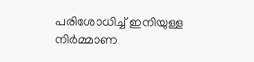പരിശോധിച്ച് ഇനിയുള്ള നിര്‍മ്മാണ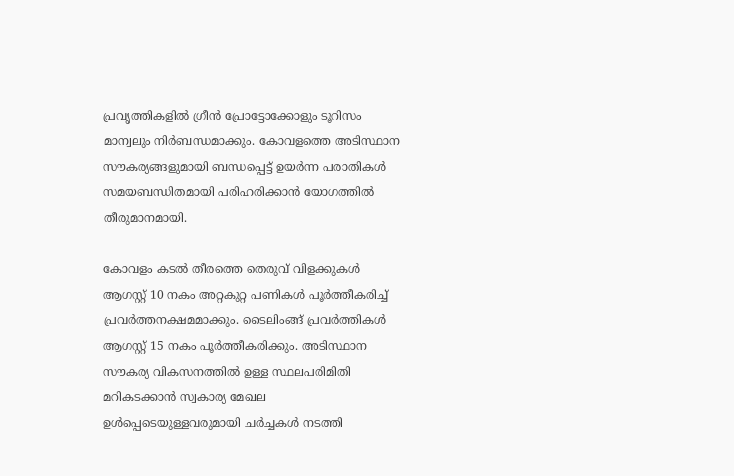പ്രവൃത്തികളില്‍ ഗ്രീന്‍ പ്രോട്ടോക്കോളും ടൂറിസം മാന്വലും നിര്‍ബന്ധമാക്കും. കോവളത്തെ അടിസ്ഥാന സൗകര്യങ്ങളുമായി ബന്ധപ്പെട്ട് ഉയര്‍ന്ന പരാതികള്‍ സമയബന്ധിതമായി പരിഹരിക്കാന്‍ യോഗത്തില്‍ തീരുമാനമായി.

കോവളം കടല്‍ തീരത്തെ തെരുവ് വിളക്കുകള്‍ ആഗസ്റ്റ് 10 നകം അറ്റകുറ്റ പണികള്‍ പൂര്‍ത്തീകരിച്ച് പ്രവര്‍ത്തനക്ഷമമാക്കും. ടൈലിംങ്ങ് പ്രവര്‍ത്തികള്‍ ആഗസ്റ്റ് 15 നകം പൂര്‍ത്തീകരിക്കും. അടിസ്ഥാന സൗകര്യ വികസനത്തില്‍ ഉള്ള സ്ഥലപരിമിതി മറികടക്കാന്‍ സ്വകാര്യ മേഖല ഉള്‍പ്പെടെയുള്ളവരുമായി ചര്‍ച്ചകള്‍ നടത്തി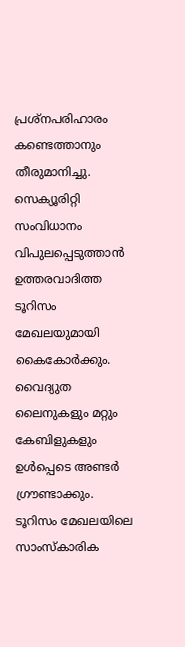പ്രശ്‌നപരിഹാരം കണ്ടെത്താനും തീരുമാനിച്ചു. സെക്യൂരിറ്റി സംവിധാനം വിപുലപ്പെടുത്താന്‍ ഉത്തരവാദിത്ത ടൂറിസം മേഖലയുമായി കൈകോര്‍ക്കും. വൈദ്യുത ലൈനുകളും മറ്റും കേബിളുകളും ഉള്‍പ്പെടെ അണ്ടര്‍ ഗ്രൗണ്ടാക്കും. ടൂറിസം മേഖലയിലെ സാംസ്‌കാരിക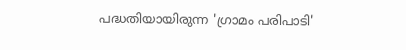പദ്ധതിയായിരുന്ന 'ഗ്രാമം പരിപാടി'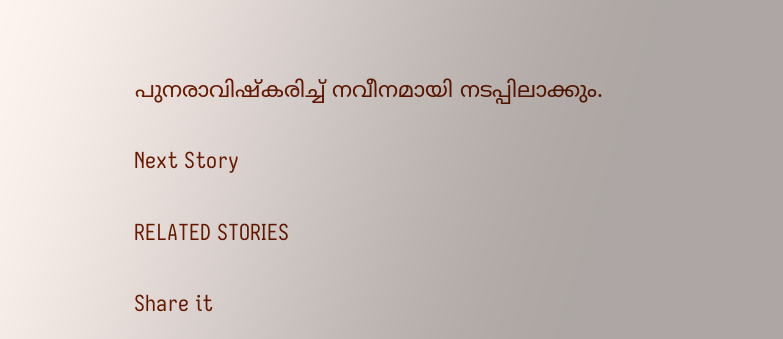പുനരാവിഷ്‌കരിച്ച് നവീനമായി നടപ്പിലാക്കും.

Next Story

RELATED STORIES

Share it